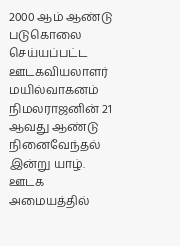2000 ஆம் ஆண்டு படுகொலை செய்யப்பட்ட ஊடகவியலாளர் மயில்வாகனம் நிமலராஜனின் 21 ஆவது ஆண்டு நினைவேந்தல் இன்று யாழ். ஊடக அமையத்தில்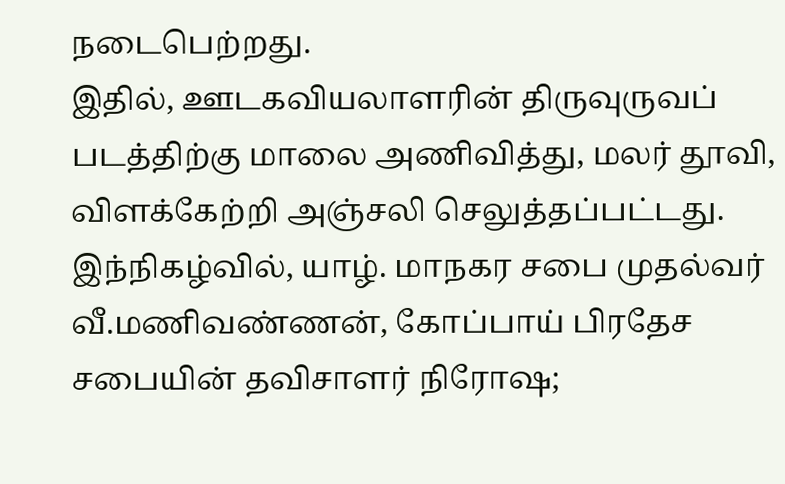நடைபெற்றது.
இதில், ஊடகவியலாளரின் திருவுருவப் படத்திற்கு மாலை அணிவித்து, மலர் தூவி, விளக்கேற்றி அஞ்சலி செலுத்தப்பட்டது.
இந்நிகழ்வில், யாழ். மாநகர சபை முதல்வர் வீ.மணிவண்ணன், கோப்பாய் பிரதேச சபையின் தவிசாளர் நிரோஷ;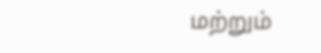மற்றும்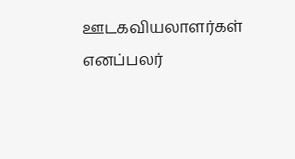ஊடகவியலாளர்கள் எனப்பலர்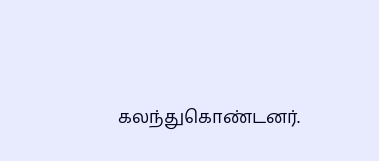கலந்துகொண்டனர்.